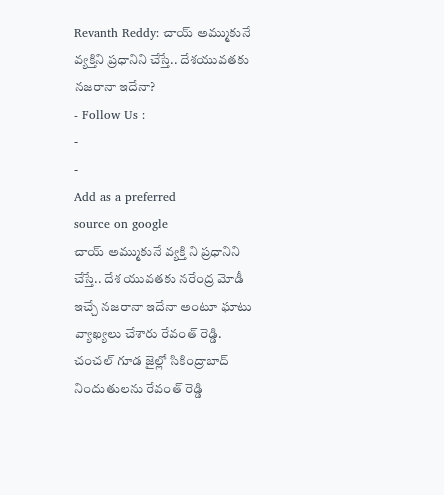Revanth Reddy: చాయ్ అమ్ముకునే వ్యక్తిని ప్రధానిని చేస్తే.. దేశయువతకు నజరానా ఇదేనా?
- Follow Us :
-
-
Add as a preferred
source on google
చాయ్ అమ్ముకునే వ్యక్తి ని ప్రధానిని చేస్తే.. దేశ యువతకు నరేంద్ర మోడీ ఇచ్చే నజరానా ఇదేనా అంటూ ఘాటు వ్యాఖ్యలు చేశారు రేవంత్ రెడ్డి. చంచల్ గూడ జైల్లో సికింద్రాబాద్ నిందుతులను రేవంత్ రెడ్డి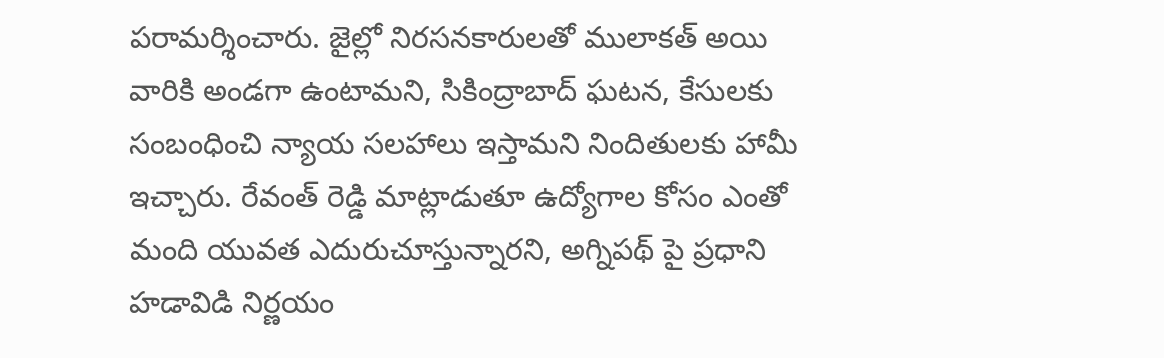పరామర్శించారు. జైల్లో నిరసనకారులతో ములాకత్ అయి వారికి అండగా ఉంటామని, సికింద్రాబాద్ ఘటన, కేసులకు సంబంధించి న్యాయ సలహాలు ఇస్తామని నిందితులకు హామీ ఇచ్చారు. రేవంత్ రెడ్డి మాట్లాడుతూ ఉద్యోగాల కోసం ఎంతో మంది యువత ఎదురుచూస్తున్నారని, అగ్నిపథ్ పై ప్రధాని హడావిడి నిర్ణయం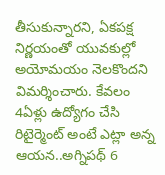తీసుకున్నారని, ఏకపక్ష నిర్ణయంతో యువకుల్లో అయోమయం నెలకొందని విమర్శించారు. కేవలం 4ఏళ్లు ఉద్యోగం చేసి రిటైర్మెంట్ అంటే ఎట్లా అన్న ఆయన..అగ్నిపథ్ 6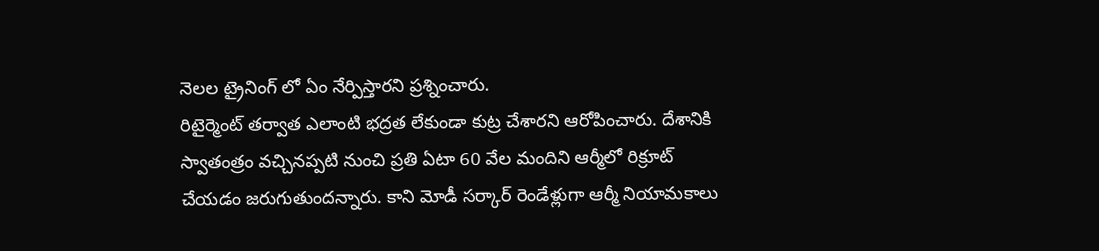నెలల ట్రైనింగ్ లో ఏం నేర్పిస్తారని ప్రశ్నించారు.
రిటైర్మెంట్ తర్వాత ఎలాంటి భద్రత లేకుండా కుట్ర చేశారని ఆరోపించారు. దేశానికి స్వాతంత్రం వచ్చినప్పటి నుంచి ప్రతి ఏటా 60 వేల మందిని ఆర్మీలో రిక్రూట్ చేయడం జరుగుతుందన్నారు. కాని మోడీ సర్కార్ రెండేళ్లుగా ఆర్మీ నియామకాలు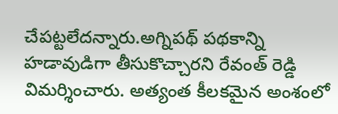చేపట్టలేదన్నారు.అగ్నిపథ్ పథకాన్ని హడావుడిగా తీసుకొచ్చారని రేవంత్ రెడ్డి విమర్శించారు. అత్యంత కీలకమైన అంశంలో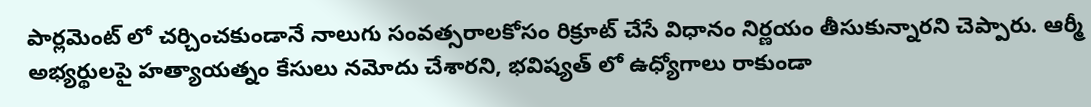పార్లమెంట్ లో చర్చించకుండానే నాలుగు సంవత్సరాలకోసం రిక్రూట్ చేసే విధానం నిర్ణయం తీసుకున్నారని చెప్పారు. ఆర్మీ అభ్యర్థులపై హత్యాయత్నం కేసులు నమోదు చేశారని, భవిష్యత్ లో ఉధ్యోగాలు రాకుండా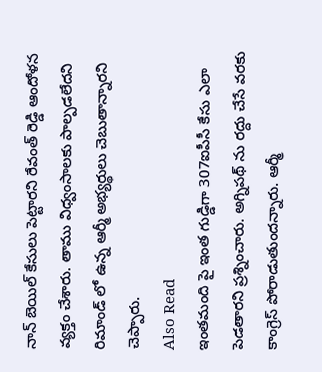నాన్ బెయిల్ కేసులు పెట్టారని రేవంత్ రెడ్డి ఆందోళన వ్యక్తం చేశారు. తాము విధ్వంసాలకు పాల్పడలేదని రిమాండ్ లో ఉన్న ఆర్మీ అభ్యర్థులు చెబుతాన్నారని చెప్పారు.
Also Read
ఇంతమంది పై ఇంత గుడ్డిగా 307ఐపీసీ కేసు ఎలా పెడతారని ప్రశ్నించారు. అగ్నిపథ్ ను రద్దు చేసే వరకు కాంగ్రెస్ పోరాడుతుందన్నారు. ఆర్మీ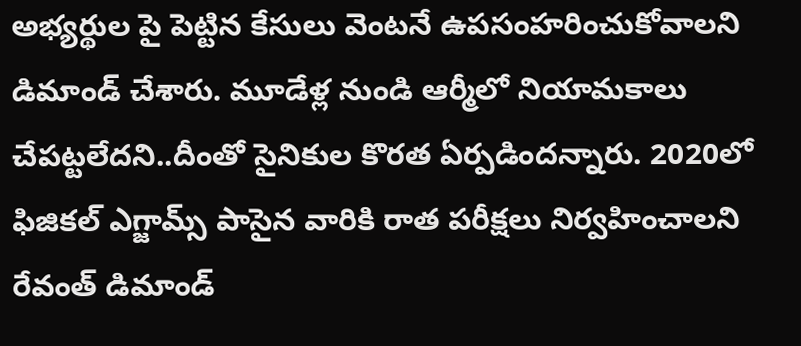అభ్యర్థుల పై పెట్టిన కేసులు వెంటనే ఉపసంహరించుకోవాలని డిమాండ్ చేశారు. మూడేళ్ల నుండి ఆర్మీలో నియామకాలు చేపట్టలేదని..దీంతో సైనికుల కొరత ఏర్పడిందన్నారు. 2020లో ఫిజికల్ ఎగ్జామ్స్ పాసైన వారికి రాత పరీక్షలు నిర్వహించాలని రేవంత్ డిమాండ్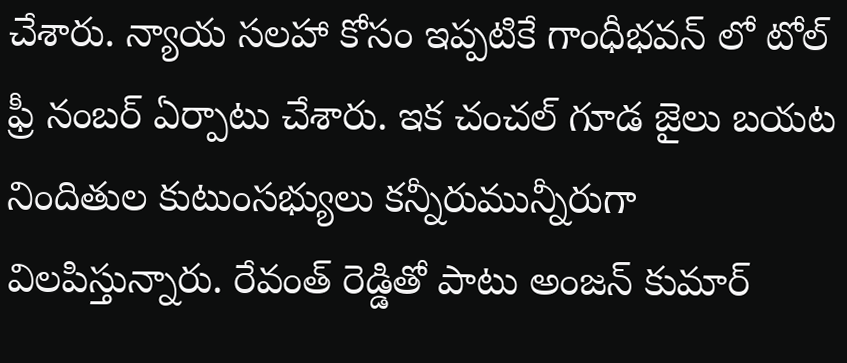చేశారు. న్యాయ సలహా కోసం ఇప్పటికే గాంధీభవన్ లో టోల్ ఫ్రీ నంబర్ ఏర్పాటు చేశారు. ఇక చంచల్ గూడ జైలు బయట నిందితుల కుటుంసభ్యులు కన్నీరుమున్నీరుగా విలపిస్తున్నారు. రేవంత్ రెడ్డితో పాటు అంజన్ కుమార్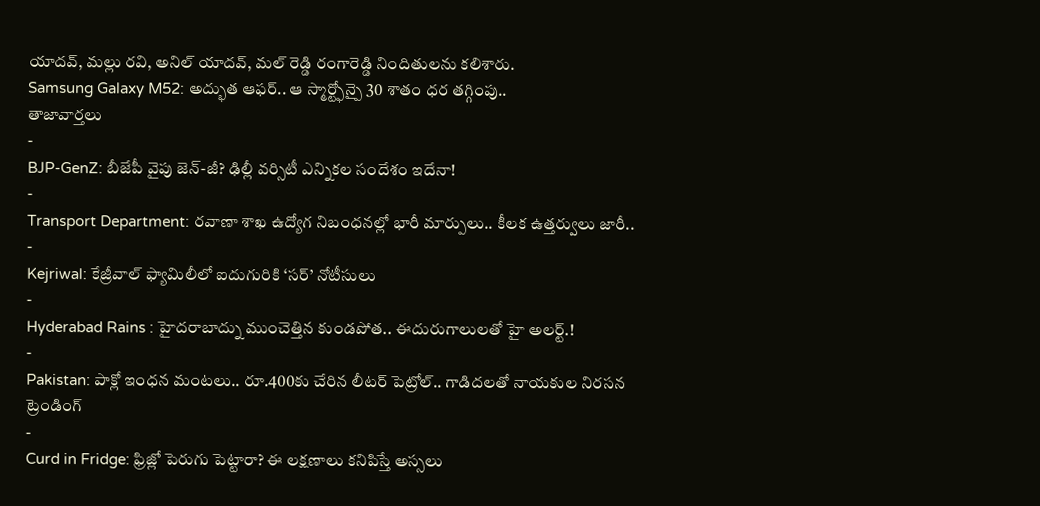యాదవ్, మల్లు రవి, అనిల్ యాదవ్, మల్ రెడ్డి రంగారెడ్డి నిందితులను కలిశారు.
Samsung Galaxy M52: అద్భుత ఆఫర్.. ఆ స్మార్ట్ఫోన్పై 30 శాతం ధర తగ్గింపు..
తాజావార్తలు
-
BJP-GenZ: బీజేపీ వైపు జెన్-జీ? ఢిల్లీ వర్సిటీ ఎన్నికల సందేశం ఇదేనా!
-
Transport Department: రవాణా శాఖ ఉద్యోగ నిబంధనల్లో భారీ మార్పులు.. కీలక ఉత్తర్వులు జారీ..
-
Kejriwal: కేజ్రీవాల్ ఫ్యామిలీలో ఐదుగురికి ‘సర్’ నోటీసులు
-
Hyderabad Rains : హైదరాబాద్ను ముంచెత్తిన కుండపోత.. ఈదురుగాలులతో హై అలర్ట్.!
-
Pakistan: పాక్లో ఇంధన మంటలు.. రూ.400కు చేరిన లీటర్ పెట్రోల్.. గాడిదలతో నాయకుల నిరసన
ట్రెండింగ్
-
Curd in Fridge: ఫ్రిజ్లో పెరుగు పెట్టారా? ఈ లక్షణాలు కనిపిస్తే అస్సలు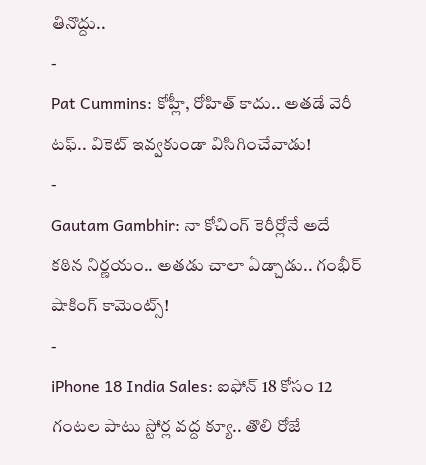తినొద్దు..
-
Pat Cummins: కోహ్లీ, రోహిత్ కాదు.. అతడే వెరీ టఫ్.. వికెట్ ఇవ్వకుండా విసిగించేవాడు!
-
Gautam Gambhir: నా కోచింగ్ కెరీర్లోనే అదే కఠిన నిర్ణయం.. అతడు చాలా ఏడ్చాడు.. గంభీర్ షాకింగ్ కామెంట్స్!
-
iPhone 18 India Sales: ఐఫోన్ 18 కోసం 12 గంటల పాటు స్టోర్ల వద్ద క్యూ.. తొలి రోజే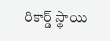రికార్డ్ స్థాయి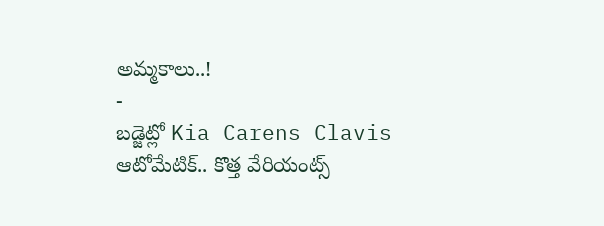అమ్మకాలు..!
-
బడ్జెట్లో Kia Carens Clavis ఆటోమేటిక్.. కొత్త వేరియంట్స్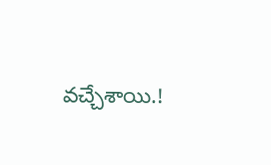వచ్చేశాయి.!